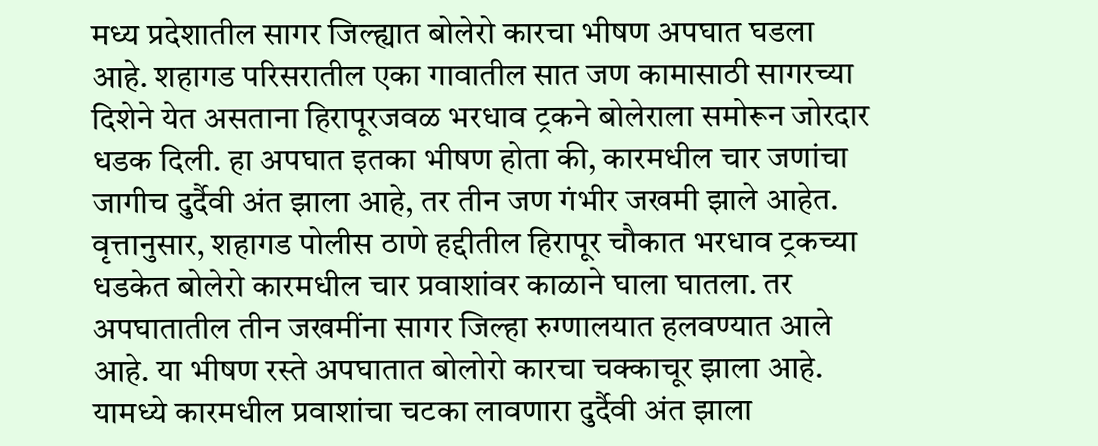मध्य प्रदेशातील सागर जिल्ह्यात बोलेरो कारचा भीषण अपघात घडला आहे. शहागड परिसरातील एका गावातील सात जण कामासाठी सागरच्या दिशेने येत असताना हिरापूरजवळ भरधाव ट्रकने बोलेराला समोरून जोरदार धडक दिली. हा अपघात इतका भीषण होता की, कारमधील चार जणांचा जागीच दुर्दैवी अंत झाला आहे, तर तीन जण गंभीर जखमी झाले आहेत. वृत्तानुसार, शहागड पोलीस ठाणे हद्दीतील हिरापूर चौकात भरधाव ट्रकच्या धडकेत बोलेरो कारमधील चार प्रवाशांवर काळाने घाला घातला. तर अपघातातील तीन जखमींना सागर जिल्हा रुग्णालयात हलवण्यात आले आहे. या भीषण रस्ते अपघातात बोलोरो कारचा चक्काचूर झाला आहे. यामध्ये कारमधील प्रवाशांचा चटका लावणारा दुर्दैवी अंत झाला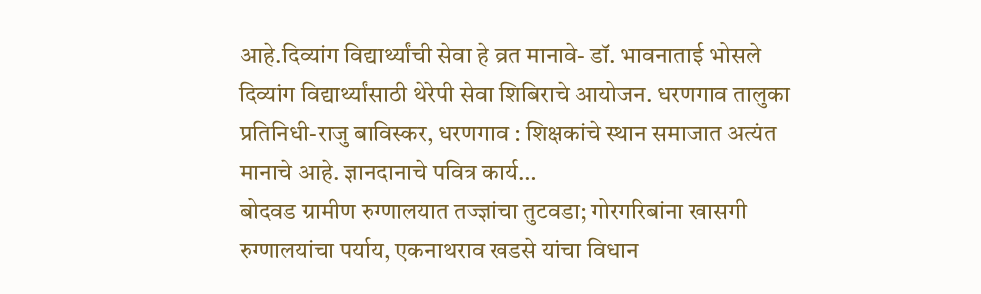आहे.दिव्यांग विद्यार्थ्यांची सेवा हे व्रत मानावे- डॉ. भावनाताई भोसले दिव्यांग विद्यार्थ्यांसाठी थेरेपी सेवा शिबिराचे आयोजन. धरणगाव तालुका प्रतिनिधी-राजु बाविस्कर, धरणगाव : शिक्षकांचे स्थान समाजात अत्यंत मानाचे आहे. ज्ञानदानाचे पवित्र कार्य…
बोदवड ग्रामीण रुग्णालयात तज्ज्ञांचा तुटवडा; गोरगरिबांना खासगी रुग्णालयांचा पर्याय, एकनाथराव खडसे यांचा विधान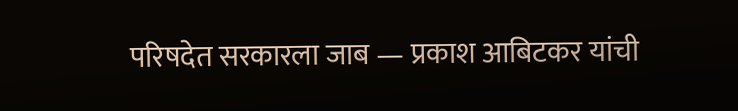परिषदेत सरकारला जाब — प्रकाश आबिटकर यांची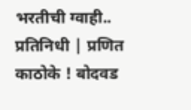भरतीची ग्वाही.. प्रतिनिधी | प्रणित काठोके ! बोदवड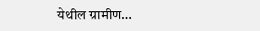येथील ग्रामीण…